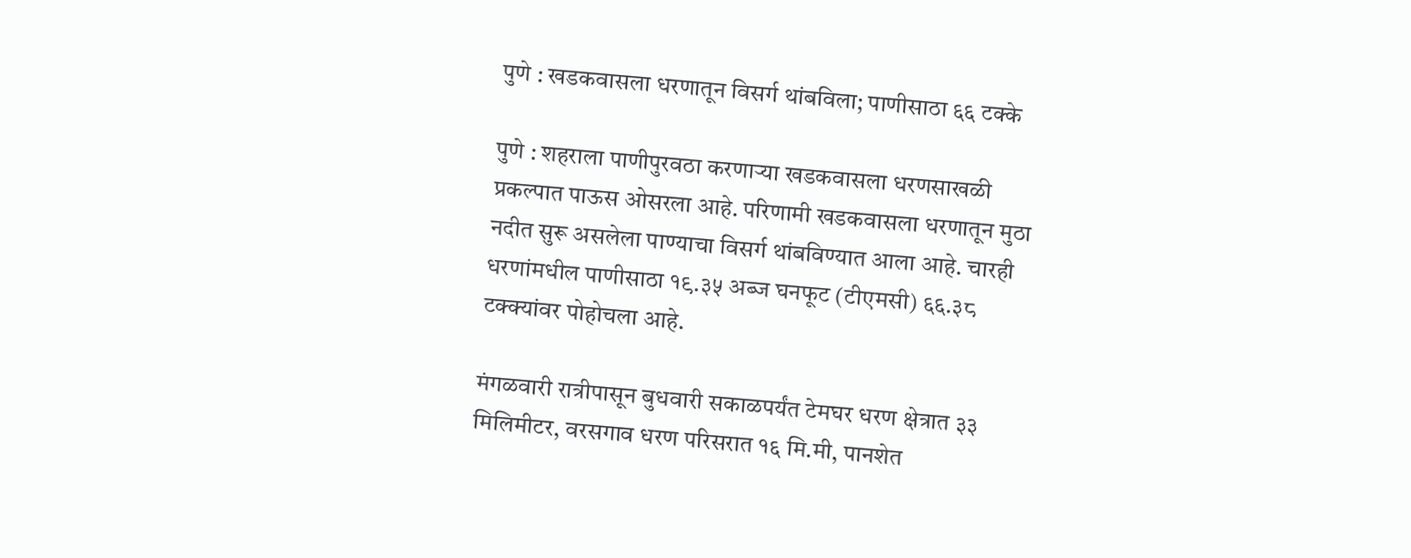पुणे : खडकवासला धरणातून विसर्ग थांबविला; पाणीसाठा ६६ टक्के

पुणे : शहराला पाणीपुरवठा करणाऱ्या खडकवासला धरणसाखळी प्रकल्पात पाऊस ओसरला आहे. परिणामी खडकवासला धरणातून मुठा नदीत सुरू असलेला पाण्याचा विसर्ग थांबविण्यात आला आहे. चारही धरणांमधील पाणीसाठा १९.३५ अब्ज घनफूट (टीएमसी) ६६.३८ टक्क्यांवर पोहोचला आहे.

मंगळवारी रात्रीपासून बुधवारी सकाळपर्यंत टेमघर धरण क्षेत्रात ३३ मिलिमीटर, वरसगाव धरण परिसरात १६ मि.मी, पानशेत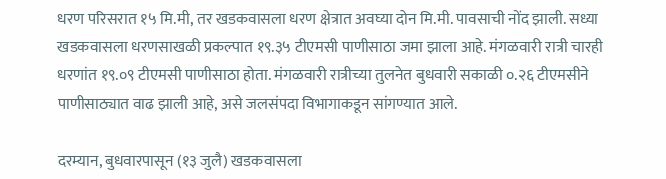धरण परिसरात १५ मि.मी, तर खडकवासला धरण क्षेत्रात अवघ्या दोन मि.मी. पावसाची नोंद झाली. सध्या खडकवासला धरणसाखळी प्रकल्पात १९.३५ टीएमसी पाणीसाठा जमा झाला आहे. मंगळवारी रात्री चारही धरणांत १९.०९ टीएमसी पाणीसाठा होता. मंगळवारी रात्रीच्या तुलनेत बुधवारी सकाळी ०.२६ टीएमसीने पाणीसाठ्यात वाढ झाली आहे, असे जलसंपदा विभागाकडून सांगण्यात आले.

दरम्यान, बुधवारपासून (१३ जुलै) खडकवासला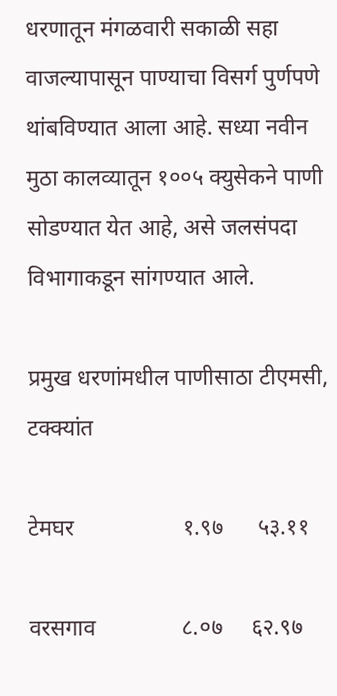धरणातून मंगळवारी सकाळी सहा वाजल्यापासून पाण्याचा विसर्ग पुर्णपणे थांबविण्यात आला आहे. सध्या नवीन मुठा कालव्यातून १००५ क्युसेकने पाणी सोडण्यात येत आहे, असे जलसंपदा विभागाकडून सांगण्यात आले.

प्रमुख धरणांमधील पाणीसाठा टीएमसी, टक्क्यांत

टेमघर                   १.९७      ५३.११

वरसगाव               ८.०७     ६२.९७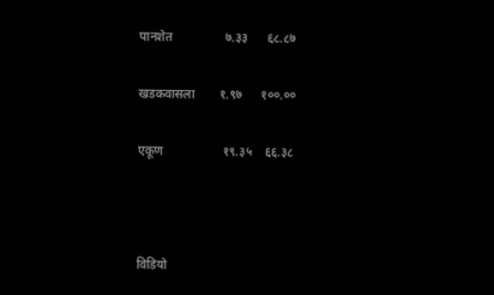पानशेत                 ७.३३      ६८.८७

खडकवासला        १.९७      १००.००

एकूण                   १९.३५    ६६.३८



विडियो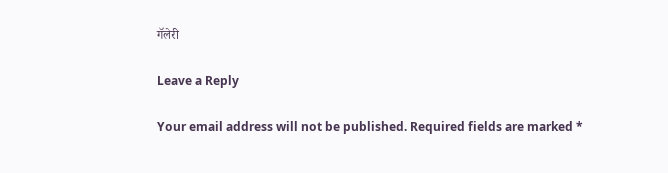गॅलेरी

Leave a Reply

Your email address will not be published. Required fields are marked *